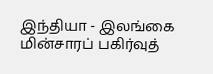இந்தியா - இலங்கை மின்சாரப் பகிர்வுத்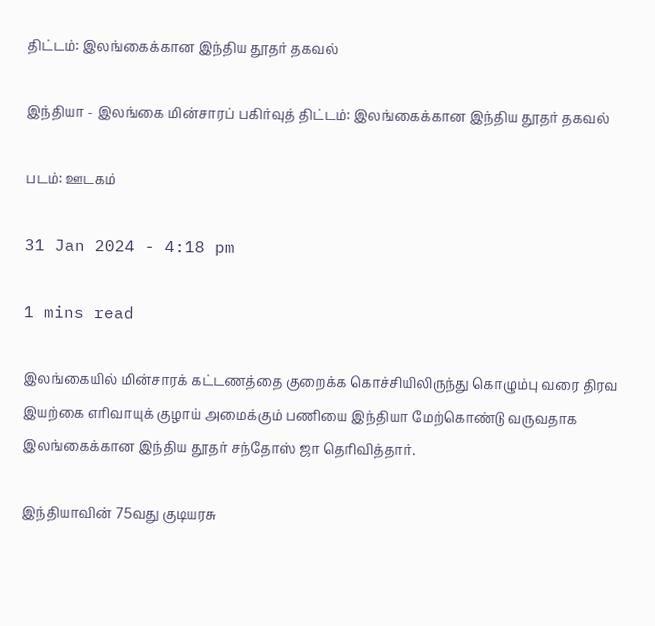திட்டம்: இலங்கைக்கான இந்திய தூதர் தகவல்

இந்தியா - இலங்கை மின்சாரப் பகிர்வுத் திட்டம்: இலங்கைக்கான இந்திய தூதர் தகவல்

படம்: ஊடகம்

31 Jan 2024 - 4:18 pm

1 mins read

இலங்கையில் மின்சாரக் கட்டணத்தை குறைக்க கொச்சியிலிருந்து கொழும்பு வரை திரவ இயற்கை எரிவாயுக் குழாய் அமைக்கும் பணியை இந்தியா மேற்கொண்டு வருவதாக இலங்கைக்கான இந்திய தூதர் சந்தோஸ் ஜா தெரிவித்தார்.

இந்தியாவின் 75வது குடியரசு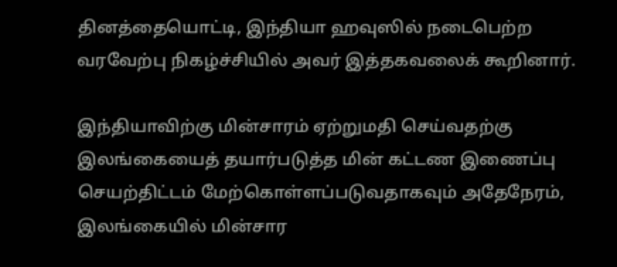தினத்தையொட்டி, இந்தியா ஹவுஸில் நடைபெற்ற வரவேற்பு நிகழ்ச்சியில் அவர் இத்தகவலைக் கூறினார்.

இந்தியாவிற்கு மின்சாரம் ஏற்றுமதி செய்வதற்கு இலங்கையைத் தயார்படுத்த மின் கட்டண இணைப்பு செயற்திட்டம் மேற்கொள்ளப்படுவதாகவும் அதேநேரம், இலங்கையில் மின்சார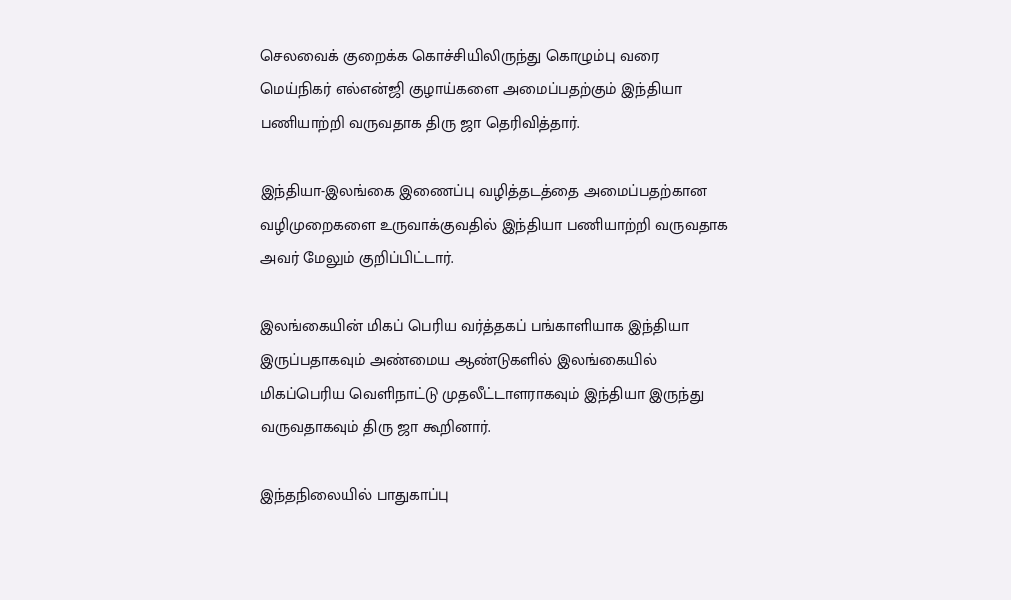செலவைக் குறைக்க கொச்சியிலிருந்து கொழும்பு வரை மெய்நிகர் எல்என்ஜி குழாய்களை அமைப்பதற்கும் இந்தியா பணியாற்றி வருவதாக திரு ஜா தெரிவித்தார்.

இந்தியா-இலங்கை இணைப்பு வழித்தடத்தை அமைப்பதற்கான வழிமுறைகளை உருவாக்குவதில் இந்தியா பணியாற்றி வருவதாக அவர் மேலும் குறிப்பிட்டார்.

இலங்கையின் மிகப் பெரிய வர்த்தகப் பங்காளியாக இந்தியா இருப்பதாகவும் அண்மைய ஆண்டுகளில் இலங்கையில் மிகப்பெரிய வெளிநாட்டு முதலீட்டாளராகவும் இந்தியா இருந்து வருவதாகவும் திரு ஜா கூறினார்.

இந்தநிலையில் பாதுகாப்பு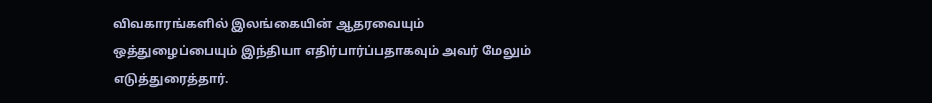விவகாரங்களில் இலங்கையின் ஆதரவையும் ஒத்துழைப்பையும் இந்தியா எதிர்பார்ப்பதாகவும் அவர் மேலும் எடுத்துரைத்தார்.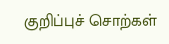குறிப்புச் சொற்கள்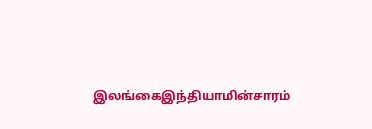இலங்கைஇந்தியாமின்சாரம்